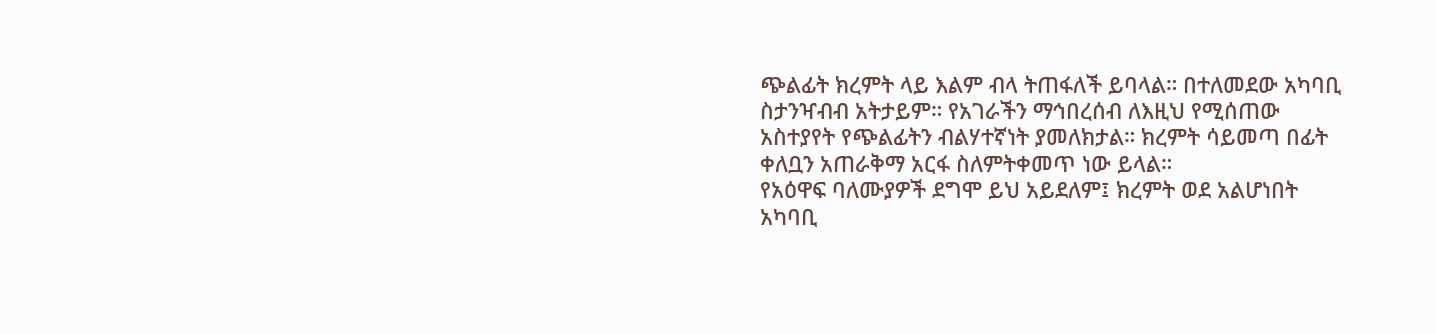ጭልፊት ክረምት ላይ እልም ብላ ትጠፋለች ይባላል። በተለመደው አካባቢ ስታንዣብብ አትታይም። የአገራችን ማኅበረሰብ ለእዚህ የሚሰጠው አስተያየት የጭልፊትን ብልሃተኛነት ያመለክታል። ክረምት ሳይመጣ በፊት ቀለቧን አጠራቅማ አርፋ ስለምትቀመጥ ነው ይላል።
የአዕዋፍ ባለሙያዎች ደግሞ ይህ አይደለም፤ ክረምት ወደ አልሆነበት አካባቢ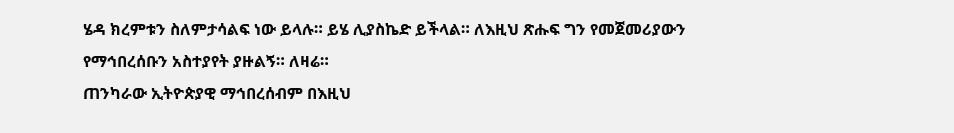ሄዳ ክረምቱን ስለምታሳልፍ ነው ይላሉ። ይሄ ሊያስኬድ ይችላል። ለእዚህ ጽሑፍ ግን የመጀመሪያውን የማኅበረሰቡን አስተያየት ያዙልኝ። ለዛሬ።
ጠንካራው ኢትዮጵያዊ ማኅበረሰብም በእዚህ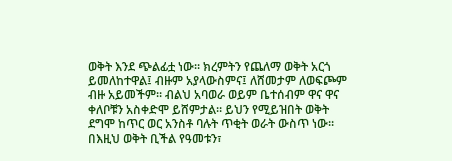ወቅት እንደ ጭልፊቷ ነው። ክረምትን የጨለማ ወቅት አርጎ ይመለከተዋል፤ ብዙም አያላውስምና፤ ለሸመታም ለወፍጮም ብዙ አይመችም። ብልህ አባወራ ወይም ቤተሰብም ዋና ዋና ቀለቦቹን አስቀድሞ ይሸምታል። ይህን የሚይዝበት ወቅት ደግሞ ከጥር ወር አንስቶ ባሉት ጥቂት ወራት ውስጥ ነው።
በእዚህ ወቅት ቢችል የዓመቱን፣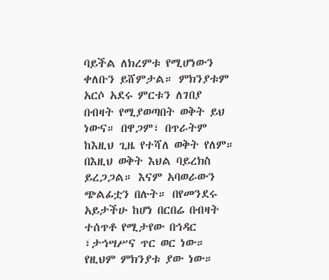ባይችል ለክረምቱ የሚሆነውን ቀለቡን ይሸምታል። ምክንያቱም አርሶ አደሩ ምርቱን ለገበያ በብዛት የሚያወጣበት ወቅት ይህ ነውና። በዋጋም፣ በጥራትም ከእዚህ ጊዜ የተሻለ ወቅት የለም። በእዚህ ወቅት እህል ባይረክስ ይረጋጋል። እናም አባወራውን ጭልፊቷን በሉት። በየመንደሩ አይታችሁ ከሆነ በርበሬ በብዛት ተሰጥቶ የሚታየው በኅዳር ፣ታኅሣሥና ጥር ወር ነው።
የዚህም ምክንያቱ ያው ነው።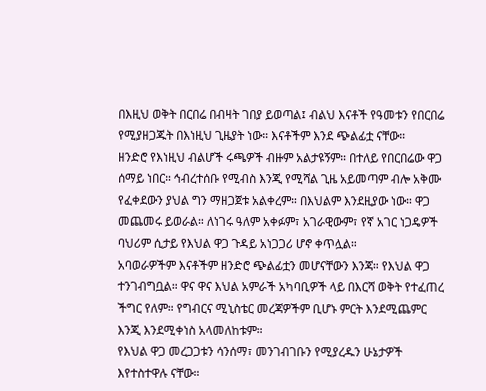በእዚህ ወቅት በርበሬ በብዛት ገበያ ይወጣል፤ ብልህ እናቶች የዓመቱን የበርበሬ የሚያዘጋጁት በእነዚህ ጊዜያት ነው። እናቶችም እንደ ጭልፊቷ ናቸው።
ዘንድሮ የእነዚህ ብልሆች ሩጫዎች ብዙም አልታዩኝም። በተለይ የበርበሬው ዋጋ ሰማይ ነበር። ኅብረተሰቡ የሚብስ እንጂ የሚሻል ጊዜ አይመጣም ብሎ አቅሙ የፈቀደውን ያህል ግን ማዘጋጀቱ አልቀረም። በእህልም እንደዚያው ነው። ዋጋ መጨመሩ ይወራል። ለነገሩ ዓለም አቀፉም፣ አገራዊውም፣ የኛ አገር ነጋዴዎች ባህሪም ሲታይ የእህል ዋጋ ጉዳይ አነጋጋሪ ሆኖ ቀጥሏል።
አባወራዎችም እናቶችም ዘንድሮ ጭልፊቷን መሆናቸውን እንጃ። የእህል ዋጋ ተንገብግቧል። ዋና ዋና እህል አምራች አካባቢዎች ላይ በእርሻ ወቅት የተፈጠረ ችግር የለም። የግብርና ሚኒስቴር መረጃዎችም ቢሆኑ ምርት እንደሚጨምር እንጂ እንደሚቀነስ አላመለከቱም።
የእህል ዋጋ መረጋጋቱን ሳንሰማ፣ መንገብገቡን የሚያረዱን ሁኔታዎች እየተስተዋሉ ናቸው።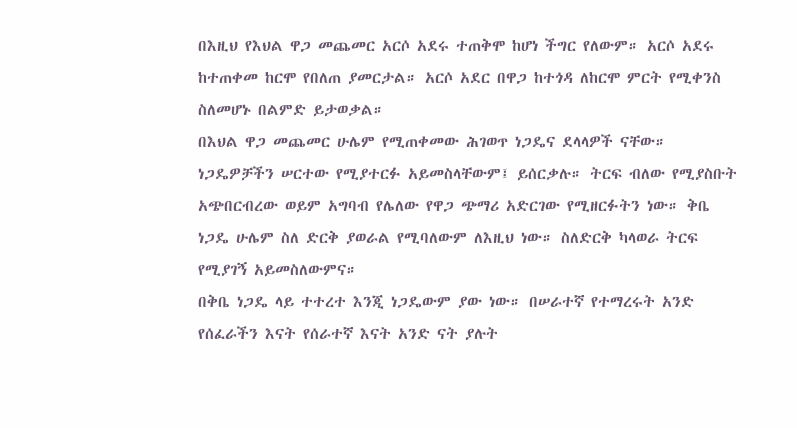በእዚህ የእህል ዋጋ መጨመር አርሶ አደሩ ተጠቅሞ ከሆነ ችግር የለውም። አርሶ አደሩ ከተጠቀመ ከርሞ የበለጠ ያመርታል። አርሶ አደር በዋጋ ከተጎዳ ለከርሞ ምርት የሚቀንስ ስለመሆኑ በልምድ ይታወቃል።
በእህል ዋጋ መጨመር ሁሌም የሚጠቀመው ሕገወጥ ነጋዴና ደላላዎች ናቸው። ነጋዴዎቻችን ሠርተው የሚያተርፉ አይመስላቸውም፤ ይሰርቃሉ። ትርፍ ብለው የሚያስቡት አጭበርብረው ወይም አግባብ የሌለው የዋጋ ጭማሪ አድርገው የሚዘርፉትን ነው። ቅቤ ነጋዴ ሁሌም ስለ ድርቅ ያወራል የሚባለውም ለእዚህ ነው። ስለድርቅ ካላወራ ትርፍ የሚያገኝ አይመስለውምና።
በቅቤ ነጋዴ ላይ ተተረተ እንጂ ነጋዴውም ያው ነው። በሠራተኛ የተማረሩት አንድ የሰፈራችን እናት የሰራተኛ እናት አንድ ናት ያሉት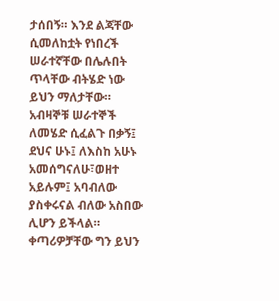ታሰበኝ። እንደ ልጃቸው ሲመለከቷት የነበረች ሠራተኛቸው በሌሉበት ጥላቸው ብትሄድ ነው ይህን ማለታቸው።
አብዛኞቹ ሠራተኞች ለመሄድ ሲፈልጉ በቃኝ፤ ደህና ሁኑ፤ ለእስከ አሁኑ አመሰግናለሁ፣ወዘተ አይሉም፤ አባብለው ያስቀሩናል ብለው አስበው ሊሆን ይችላል። ቀጣሪዎቻቸው ግን ይህን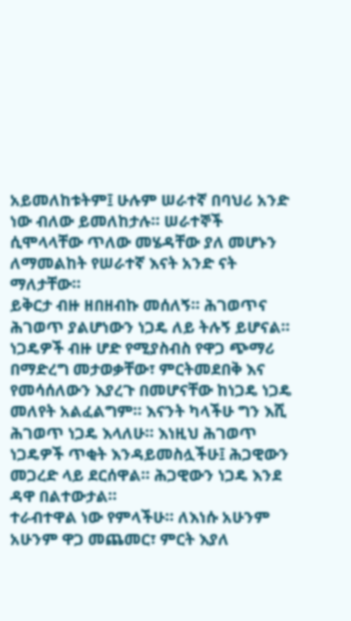አይመለከቱትም፤ ሁሉም ሠራተኛ በባህሪ አንድ ነው ብለው ይመለከታሉ። ሠራተኞች ሲሞላላቸው ጥለው መሄዳቸው ያለ መሆኑን ለማመልከት የሠራተኛ እናት አንድ ናት ማለታቸው።
ይቅርታ ብዙ ዘበዘብኩ መሰለኝ። ሕገወጥና ሕገወጥ ያልሆነውን ነጋዴ ለይ ትሉኝ ይሆናል። ነጋዴዎች ብዙ ሆድ የሚያስብስ የዋጋ ጭማሪ በማድረግ መታወቃቸው፣ ምርትመደበቅ እና የመሳሰለውን እያረጉ በመሆናቸው ከነጋዴ ነጋዴ መለየት አልፈልግም። እናንት ካላችሁ ግን እሺ ሕገወጥ ነጋዴ እላለሁ። እነዚህ ሕገወጥ ነጋዴዎች ጥቂት እንዳይመስሏችሁ፤ ሕጋዊውን መጋረድ ላይ ደርሰዋል። ሕጋዊውን ነጋዴ እንደ ዳዋ በልተውታል።
ተራብተዋል ነው የምላችሁ። ለእነሱ አሁንም አሁንም ዋጋ መጨመር፣ ምርት እያለ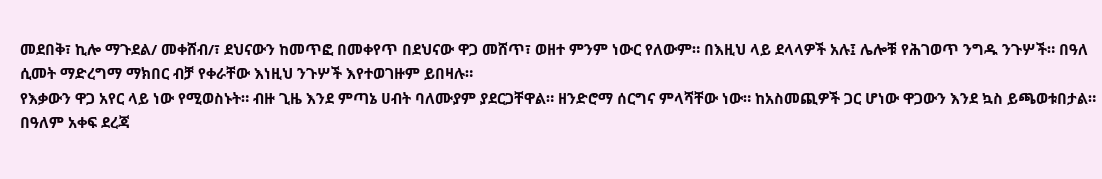መደበቅ፣ ኪሎ ማጉደል/ መቀሸብ/፣ ደህናውን ከመጥፎ በመቀየጥ በደህናው ዋጋ መሸጥ፣ ወዘተ ምንም ነውር የለውም። በእዚህ ላይ ደላላዎች አሉ፤ ሌሎቹ የሕገወጥ ንግዱ ንጉሦች። በዓለ ሲመት ማድረግማ ማክበር ብቻ የቀራቸው እነዚህ ንጉሦች እየተወገዙም ይበዛሉ።
የእቃውን ዋጋ አየር ላይ ነው የሚወስኑት። ብዙ ጊዜ እንደ ምጣኔ ሀብት ባለሙያም ያደርጋቸዋል። ዘንድሮማ ሰርግና ምላሻቸው ነው። ከአስመጪዎች ጋር ሆነው ዋጋውን እንደ ኳስ ይጫወቱበታል።
በዓለም አቀፍ ደረጃ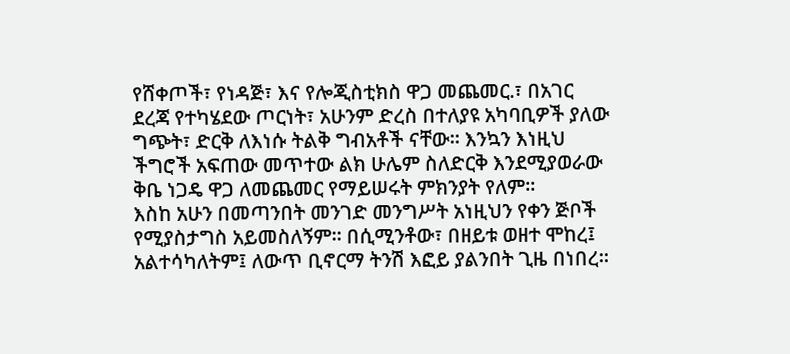የሸቀጦች፣ የነዳጅ፣ እና የሎጂስቲክስ ዋጋ መጨመር.፣ በአገር ደረጃ የተካሄደው ጦርነት፣ አሁንም ድረስ በተለያዩ አካባቢዎች ያለው ግጭት፣ ድርቅ ለእነሱ ትልቅ ግብአቶች ናቸው። እንኳን እነዚህ ችግሮች አፍጠው መጥተው ልክ ሁሌም ስለድርቅ እንደሚያወራው ቅቤ ነጋዴ ዋጋ ለመጨመር የማይሠሩት ምክንያት የለም።
እስከ አሁን በመጣንበት መንገድ መንግሥት አነዚህን የቀን ጅቦች የሚያስታግስ አይመስለኝም። በሲሚንቶው፣ በዘይቱ ወዘተ ሞከረ፤ አልተሳካለትም፤ ለውጥ ቢኖርማ ትንሽ እፎይ ያልንበት ጊዜ በነበረ።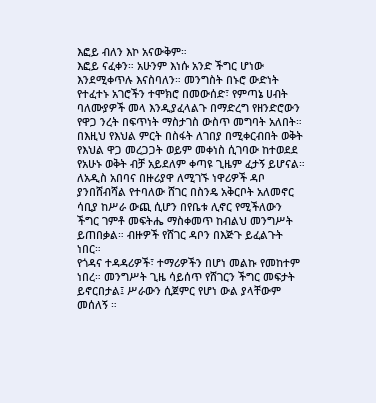እፎይ ብለን እኮ አናውቅም።
እፎይ ናፈቀን። አሁንም እነሱ አንድ ችግር ሆነው እንደሚቀጥሉ እናስባለን። መንግስት በኑሮ ውድነት የተፈተኑ አገሮችን ተሞክሮ በመውሰድ፣ የምጣኔ ሀብት ባለሙያዎች መላ እንዲያፈላልጉ በማድረግ የዘንድሮውን የዋጋ ንረት በፍጥነት ማስታገስ ውስጥ መግባት አለበት። በእዚህ የእህል ምርት በስፋት ለገበያ በሚቀርብበት ወቅት የእህል ዋጋ መረጋጋት ወይም መቀነስ ሲገባው ከተወደደ የአሁኑ ወቅት ብቻ አይደለም ቀጣዩ ጊዜም ፈታኝ ይሆናል።
ለአዲስ አበባና በዙሪያዋ ለሚገኙ ነዋሪዎች ዳቦ ያንበሸብሻል የተባለው ሸገር በስንዴ አቅርቦት አለመኖር ሳቢያ ከሥራ ውጪ ሲሆን በየቤቱ ሊኖር የሚችለውን ችግር ገምቶ መፍትሔ ማስቀመጥ ከብልህ መንግሥት ይጠበቃል። ብዙዎች የሸገር ዳቦን በእጅጉ ይፈልጉት ነበር።
የጎዳና ተዳዳሪዎች፣ ተማሪዎችን በሆነ መልኩ የመከተም ነበረ። መንግሥት ጊዜ ሳይሰጥ የሸገርን ችግር መፍታት ይኖርበታል፤ ሥራውን ሲጀምር የሆነ ውል ያላቸውም መሰለኝ ።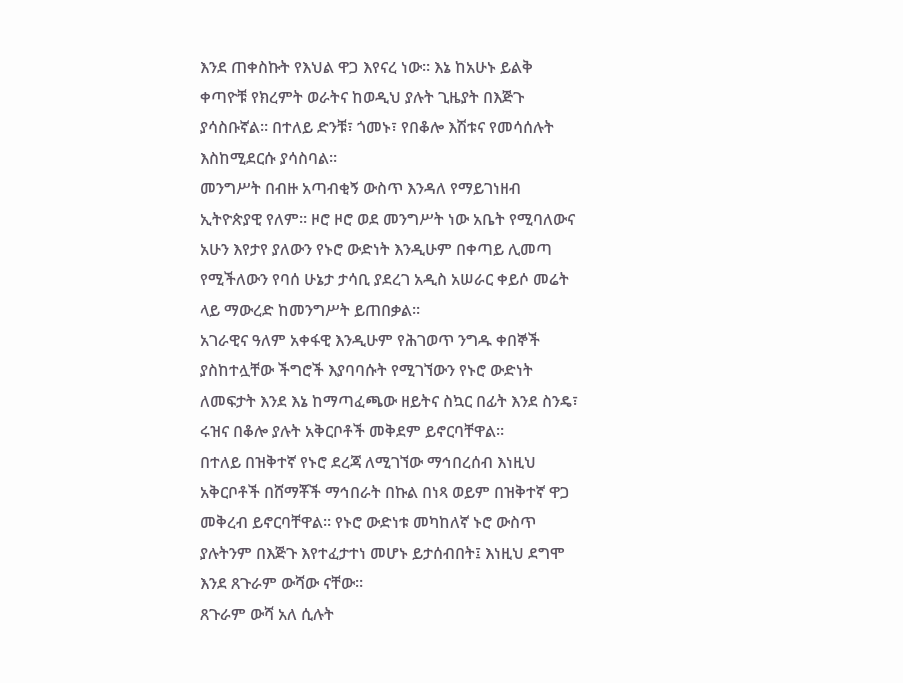እንደ ጠቀስኩት የእህል ዋጋ እየናረ ነው። እኔ ከአሁኑ ይልቅ ቀጣዮቹ የክረምት ወራትና ከወዲህ ያሉት ጊዜያት በእጅጉ ያሳስቡኛል። በተለይ ድንቹ፣ ጎመኑ፣ የበቆሎ እሽቱና የመሳሰሉት እስከሚደርሱ ያሳስባል።
መንግሥት በብዙ አጣብቂኝ ውስጥ እንዳለ የማይገነዘብ ኢትዮጵያዊ የለም። ዞሮ ዞሮ ወደ መንግሥት ነው አቤት የሚባለውና አሁን እየታየ ያለውን የኑሮ ውድነት እንዲሁም በቀጣይ ሊመጣ የሚችለውን የባሰ ሁኔታ ታሳቢ ያደረገ አዲስ አሠራር ቀይሶ መሬት ላይ ማውረድ ከመንግሥት ይጠበቃል።
አገራዊና ዓለም አቀፋዊ እንዲሁም የሕገወጥ ንግዱ ቀበኞች ያስከተሏቸው ችግሮች እያባባሱት የሚገኘውን የኑሮ ውድነት ለመፍታት እንደ እኔ ከማጣፈጫው ዘይትና ስኳር በፊት እንደ ስንዴ፣ ሩዝና በቆሎ ያሉት አቅርቦቶች መቅደም ይኖርባቸዋል።
በተለይ በዝቅተኛ የኑሮ ደረጃ ለሚገኘው ማኅበረሰብ እነዚህ አቅርቦቶች በሸማቾች ማኅበራት በኩል በነጻ ወይም በዝቅተኛ ዋጋ መቅረብ ይኖርባቸዋል። የኑሮ ውድነቱ መካከለኛ ኑሮ ውስጥ ያሉትንም በእጅጉ እየተፈታተነ መሆኑ ይታሰብበት፤ እነዚህ ደግሞ እንደ ጸጉራም ውሻው ናቸው።
ጸጉራም ውሻ አለ ሲሉት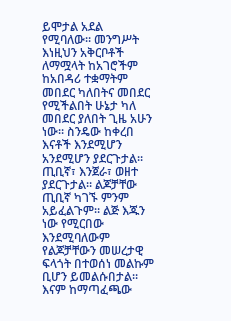ይሞታል አደል የሚባለው። መንግሥት እነዚህን አቅርቦቶች ለማሟላት ከአገሮችም ከአበዳሪ ተቋማትም መበደር ካለበትና መበደር የሚችልበት ሁኔታ ካለ መበደር ያለበት ጊዜ አሁን ነው። ስንዴው ከቀረበ እናቶች እንደሚሆን አንደሚሆን ያደርጉታል።
ጢቢኛ፣ እንጀራ፣ ወዘተ ያደርጉታል። ልጆቻቸው ጢቢኛ ካገኙ ምንም አይፈልጉም። ልጅ እጁን ነው የሚርበው እንደሚባለውም የልጆቻቸውን መሠረታዊ ፍላጎት በተወሰነ መልኩም ቢሆን ይመልሱበታል። እናም ከማጣፈጫው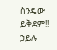ስንዴው ይቅደም!!
ኃይሉ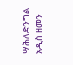ሣሕለድንግል
አዲስ ዘመን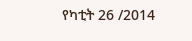የካቲት 26 /2014